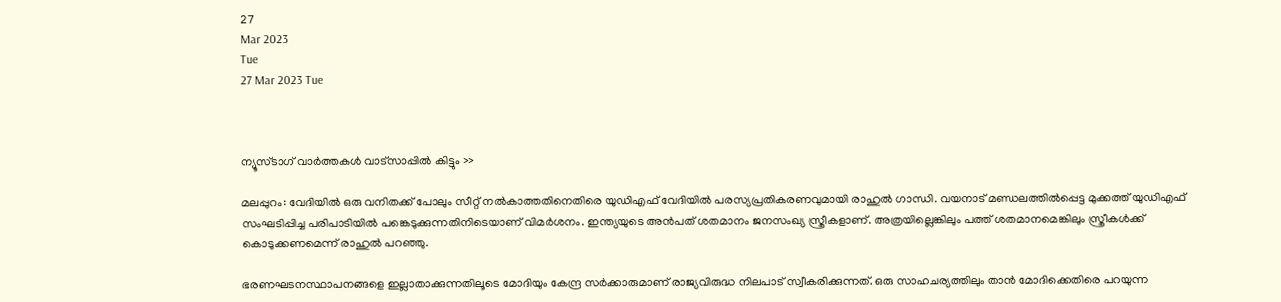27
Mar 2023
Tue
27 Mar 2023 Tue



ന്യൂസ്ടാഗ് വാര്‍ത്തകള്‍ വാട്‌സാപ്പില്‍ കിട്ടും >>

മലപ്പുറം: വേദിയിൽ ഒരു വനിതക്ക് പോലും സീറ്റ് നൽകാത്തതിനെതിരെ യുഡിഎഫ് വേദിയിൽ പരസ്യപ്രതികരണവുമായി രാഹുൽ ഗാന്ധി. വയനാട് മണ്ഡലത്തിൽപ്പെട്ട മുക്കത്ത് യുഡിഎഫ് സംഘടിപ്പിച്ച പരിപാടിയിൽ പങ്കെടുക്കുന്നതിനിടെയാണ് വിമർശനം. ഇന്ത്യയുടെ അൻപത് ശതമാനം ജനസംഖ്യ സ്ത്രീകളാണ്. അത്രയില്ലെങ്കിലും പത്ത് ശതമാനമെങ്കിലും സ്ത്രീകൾക്ക് കൊടുക്കണമെന്ന് രാഹുൽ പറഞ്ഞു.

ഭരണഘടനസ്ഥാപനങ്ങളെ ഇല്ലാതാക്കുന്നതിലൂടെ മോദിയും കേന്ദ്ര സർക്കാരുമാണ് രാജ്യവിരുദ്ധ നിലപാട് സ്വീകരിക്കുന്നത്. ഒരു സാഹചര്യത്തിലും താൻ മോദിക്കെതിരെ പറയുന്ന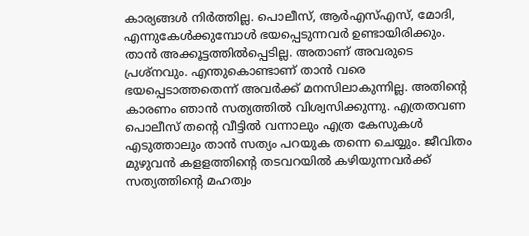കാര്യങ്ങൾ നിർത്തില്ല. പൊലീസ്, ആർഎസ്എസ്, മോദി, എന്നുകേൾക്കുമ്പോൾ ഭയപ്പെടുന്നവർ ഉണ്ടായിരിക്കും. താൻ അക്കൂട്ടത്തിൽപ്പെടില്ല. അതാണ് അവരുടെ പ്രശ്‌നവും. എന്തുകൊണ്ടാണ് താൻ വരെ ഭയപ്പെടാത്തതെന്ന് അവർക്ക് മനസിലാകുന്നില്ല. അതിന്റെ കാരണം ഞാൻ സത്യത്തിൽ വിശ്വസിക്കുന്നു. എത്രതവണ പൊലീസ് തന്റെ വീട്ടിൽ വന്നാലും എത്ര കേസുകൾ എടുത്താലും താൻ സത്യം പറയുക തന്നെ ചെയ്യും. ജീവിതം മുഴുവൻ കളളത്തിന്റെ തടവറയിൽ കഴിയുന്നവർക്ക് സത്യത്തിന്റെ മഹത്വം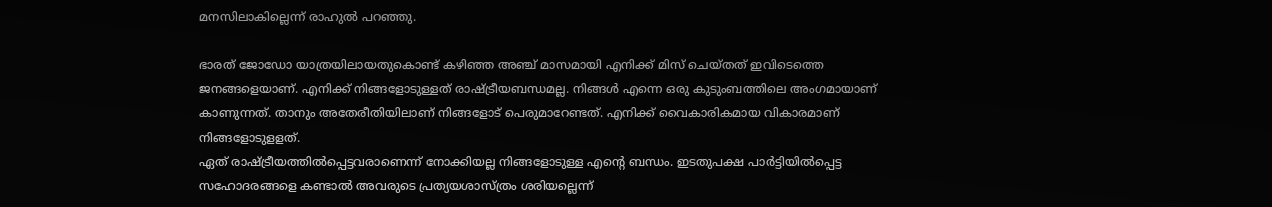മനസിലാകില്ലെന്ന് രാഹുൽ പറഞ്ഞു.

ഭാരത് ജോഡോ യാത്രയിലായതുകൊണ്ട് കഴിഞ്ഞ അഞ്ച് മാസമായി എനിക്ക് മിസ് ചെയ്തത് ഇവിടെത്തെ ജനങ്ങളെയാണ്. എനിക്ക് നിങ്ങളോടുള്ളത് രാഷ്ട്രീയബന്ധമല്ല. നിങ്ങൾ എന്നെ ഒരു കുടുംബത്തിലെ അംഗമായാണ് കാണുന്നത്. താനും അതേരീതിയിലാണ് നിങ്ങളോട് പെരുമാറേണ്ടത്. എനിക്ക് വൈകാരികമായ വികാരമാണ് നിങ്ങളോടുളളത്.
ഏത് രാഷ്ട്രീയത്തിൽപ്പെട്ടവരാണെന്ന് നോക്കിയല്ല നിങ്ങളോടുള്ള എന്റെ ബന്ധം. ഇടതുപക്ഷ പാർട്ടിയിൽപ്പെട്ട സഹോദരങ്ങളെ കണ്ടാൽ അവരുടെ പ്രത്യയശാസ്ത്രം ശരിയല്ലെന്ന്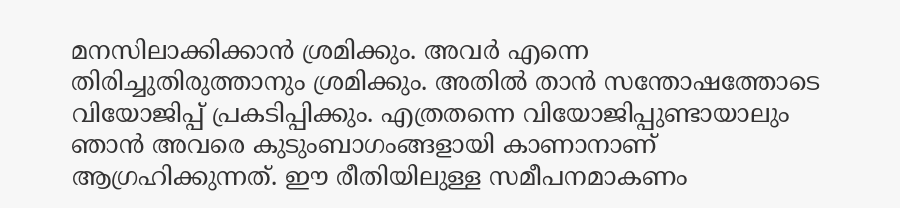മനസിലാക്കിക്കാൻ ശ്രമിക്കും. അവർ എന്നെ തിരിച്ചുതിരുത്താനും ശ്രമിക്കും. അതിൽ താൻ സന്തോഷത്തോടെ വിയോജിപ്പ് പ്രകടിപ്പിക്കും. എത്രതന്നെ വിയോജിപ്പുണ്ടായാലും ഞാൻ അവരെ കുടുംബാഗംങ്ങളായി കാണാനാണ് ആഗ്രഹിക്കുന്നത്. ഈ രീതിയിലുള്ള സമീപനമാകണം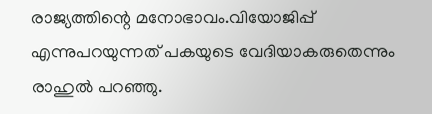രാജ്യത്തിന്റെ മനോഭാവം.വിയോജിപ്പ് എന്നുപറയുന്നത് പകയുടെ വേദിയാകരുതെന്നും രാഹുൽ പറഞ്ഞു.